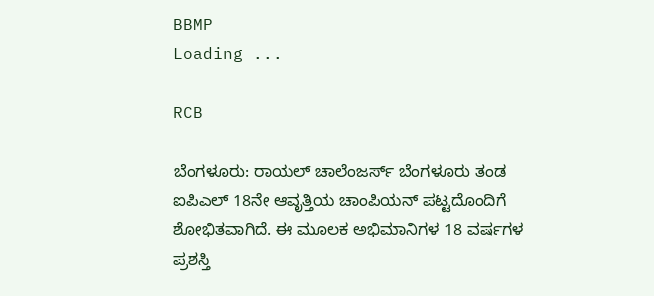BBMP
Loading ...

RCB

ಬೆಂಗಳೂರು: ರಾಯಲ್ ಚಾಲೆಂಜರ್ಸ್ ಬೆಂಗಳೂರು ತಂಡ ಐಪಿಎಲ್ 18ನೇ ಆವೃತ್ತಿಯ ಚಾಂಪಿಯನ್ ಪಟ್ಟದೊಂದಿಗೆ ಶೋಭಿತವಾಗಿದೆ. ಈ ಮೂಲಕ ಅಭಿಮಾನಿಗಳ 18 ವರ್ಷಗಳ ಪ್ರಶಸ್ತಿ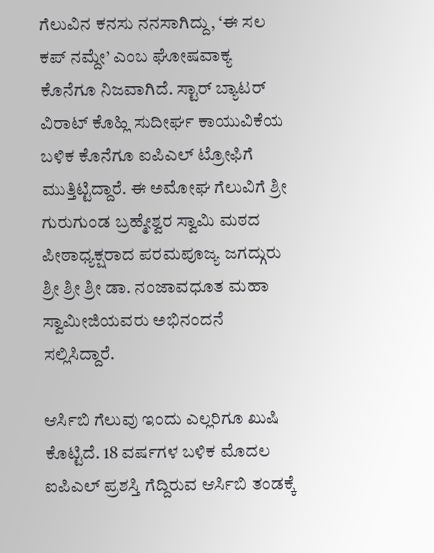ಗೆಲುವಿನ ಕನಸು ನನಸಾಗಿದ್ದು, ‘ಈ ಸಲ ಕಪ್ ನಮ್ದೇ’ ಎಂಬ ಘೋಷವಾಕ್ಯ ಕೊನೆಗೂ ನಿಜವಾಗಿದೆ. ಸ್ಟಾರ್ ಬ್ಯಾಟರ್ ವಿರಾಟ್ ಕೊಹ್ಲಿ ಸುದೀರ್ಘ ಕಾಯುವಿಕೆಯ ಬಳಿಕ ಕೊನೆಗೂ ಐಪಿಎಲ್ ಟ್ರೋಫಿಗೆ ಮುತ್ತಿಟ್ಟಿದ್ದಾರೆ. ಈ ಅಮೋಘ ಗೆಲುವಿಗೆ ಶ್ರೀ ಗುರುಗುಂಡ ಬ್ರಹ್ಮೇಶ್ವರ ಸ್ವಾಮಿ ಮಠದ ಪೀಠಾಧ್ಯಕ್ಷರಾದ ಪರಮಪೂಜ್ಯ ಜಗದ್ಗುರು ಶ್ರೀ ಶ್ರೀ ಶ್ರೀ ಡಾ. ನಂಜಾವಧೂತ ಮಹಾ ಸ್ವಾಮೀಜಿಯವರು ಅಭಿನಂದನೆ ಸಲ್ಲಿಸಿದ್ದಾರೆ.

ಆರ್ಸಿಬಿ ಗೆಲುವು ಇಂದು ಎಲ್ಲರಿಗೂ ಖುಷಿ ಕೊಟ್ಟಿದೆ. 18 ವರ್ಷಗಳ ಬಳಿಕ ಮೊದಲ ಐಪಿಎಲ್ ಪ್ರಶಸ್ತಿ ಗೆದ್ದಿರುವ ಆರ್ಸಿಬಿ ತಂಡಕ್ಕೆ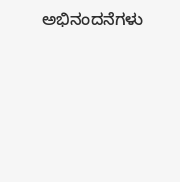ಅಭಿನಂದನೆಗಳು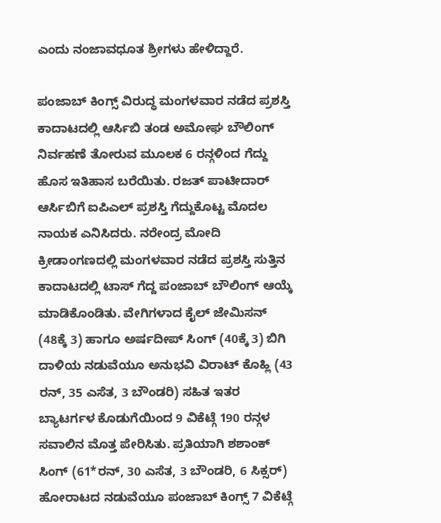ಎಂದು ನಂಜಾವಧೂತ ಶ್ರೀಗಳು ಹೇಳಿದ್ದಾರೆ.

ಪಂಜಾಬ್ ಕಿಂಗ್ಸ್ ವಿರುದ್ಧ ಮಂಗಳವಾರ ನಡೆದ ಪ್ರಶಸ್ತಿ ಕಾದಾಟದಲ್ಲಿ ಆರ್ಸಿಬಿ ತಂಡ ಅಮೋಘ ಬೌಲಿಂಗ್ ನಿರ್ವಹಣೆ ತೋರುವ ಮೂಲಕ 6 ರನ್ಗಳಿಂದ ಗೆದ್ದು ಹೊಸ ಇತಿಹಾಸ ಬರೆಯಿತು. ರಜತ್ ಪಾಟೀದಾರ್ ಆರ್ಸಿಬಿಗೆ ಐಪಿಎಲ್ ಪ್ರಶಸ್ತಿ ಗೆದ್ದುಕೊಟ್ಟ ಮೊದಲ ನಾಯಕ ಎನಿಸಿದರು. ನರೇಂದ್ರ ಮೋದಿ ಕ್ರೀಡಾಂಗಣದಲ್ಲಿ ಮಂಗಳವಾರ ನಡೆದ ಪ್ರಶಸ್ತಿ ಸುತ್ತಿನ ಕಾದಾಟದಲ್ಲಿ ಟಾಸ್ ಗೆದ್ದ ಪಂಜಾಬ್ ಬೌಲಿಂಗ್ ಆಯ್ಕೆ ಮಾಡಿಕೊಂಡಿತು. ವೇಗಿಗಳಾದ ಕೈಲ್ ಜೇಮಿಸನ್ (48ಕ್ಕೆ 3) ಹಾಗೂ ಅರ್ಷದೀಪ್ ಸಿಂಗ್ (40ಕ್ಕೆ 3) ಬಿಗಿ ದಾಳಿಯ ನಡುವೆಯೂ ಅನುಭವಿ ವಿರಾಟ್ ಕೊಹ್ಲಿ (43 ರನ್, 35 ಎಸೆತ, 3 ಬೌಂಡರಿ) ಸಹಿತ ಇತರ ಬ್ಯಾಟರ್ಗಳ ಕೊಡುಗೆಯಿಂದ 9 ವಿಕೆಟ್ಗೆ 190 ರನ್ಗಳ ಸವಾಲಿನ ಮೊತ್ತ ಪೇರಿಸಿತು. ಪ್ರತಿಯಾಗಿ ಶಶಾಂಕ್ ಸಿಂಗ್ (61*ರನ್, 30 ಎಸೆತ, 3 ಬೌಂಡರಿ, 6 ಸಿಕ್ಸರ್) ಹೋರಾಟದ ನಡುವೆಯೂ ಪಂಜಾಬ್ ಕಿಂಗ್ಸ್ 7 ವಿಕೆಟ್ಗೆ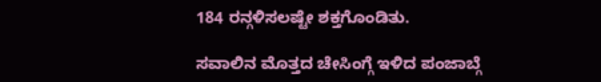184 ರನ್ಗಳಿಸಲಷ್ಟೇ ಶಕ್ತಗೊಂಡಿತು.

ಸವಾಲಿನ ಮೊತ್ತದ ಚೇಸಿಂಗ್ಗೆ ಇಳಿದ ಪಂಜಾಬ್ಗೆ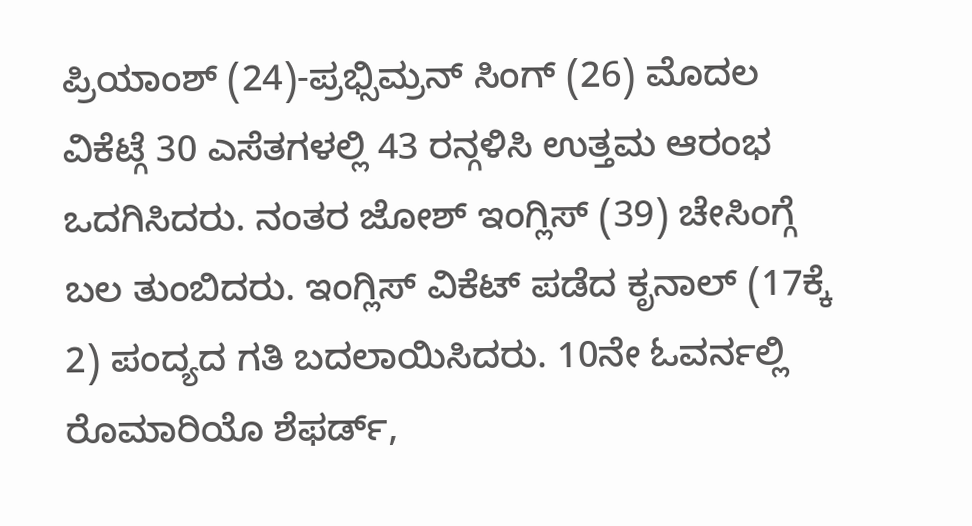ಪ್ರಿಯಾಂಶ್ (24)-ಪ್ರಭ್ಸಿಮ್ರನ್ ಸಿಂಗ್ (26) ಮೊದಲ ವಿಕೆಟ್ಗೆ 30 ಎಸೆತಗಳಲ್ಲಿ 43 ರನ್ಗಳಿಸಿ ಉತ್ತಮ ಆರಂಭ ಒದಗಿಸಿದರು. ನಂತರ ಜೋಶ್ ಇಂಗ್ಲಿಸ್ (39) ಚೇಸಿಂಗ್ಗೆ ಬಲ ತುಂಬಿದರು. ಇಂಗ್ಲಿಸ್ ವಿಕೆಟ್ ಪಡೆದ ಕೃನಾಲ್ (17ಕ್ಕೆ 2) ಪಂದ್ಯದ ಗತಿ ಬದಲಾಯಿಸಿದರು. 10ನೇ ಓವರ್ನಲ್ಲಿ ರೊಮಾರಿಯೊ ಶೆಫರ್ಡ್,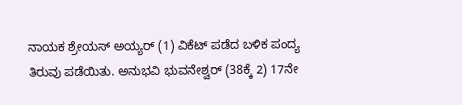ನಾಯಕ ಶ್ರೇಯಸ್ ಅಯ್ಯರ್ (1) ವಿಕೆಟ್ ಪಡೆದ ಬಳಿಕ ಪಂದ್ಯ ತಿರುವು ಪಡೆಯಿತು. ಅನುಭವಿ ಭುವನೇಶ್ವರ್ (38ಕ್ಕೆ 2) 17ನೇ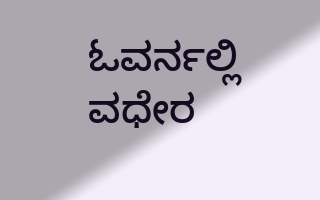ಓವರ್ನಲ್ಲಿ ವಧೇರ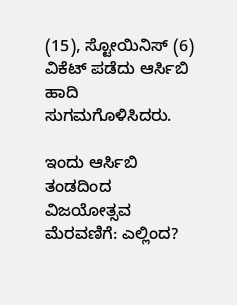(15), ಸ್ಟೋಯಿನಿಸ್ (6) ವಿಕೆಟ್ ಪಡೆದು ಆರ್ಸಿಬಿ ಹಾದಿ ಸುಗಮಗೊಳಿಸಿದರು.

ಇಂದು ಆರ್ಸಿಬಿ ತಂಡದಿಂದ ವಿಜಯೋತ್ಸವ ಮೆರವಣಿಗೆ: ಎಲ್ಲಿಂದ?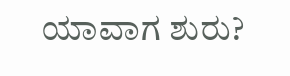ಯಾವಾಗ ಶುರು?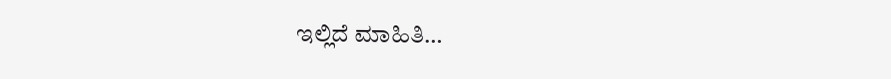ಇಲ್ಲಿದೆ ಮಾಹಿತಿ…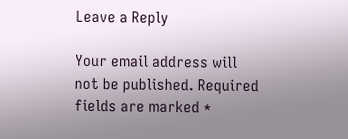Leave a Reply

Your email address will not be published. Required fields are marked *